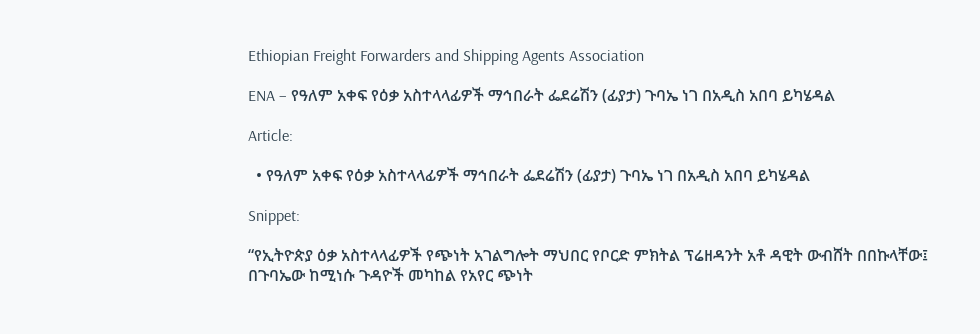Ethiopian Freight Forwarders and Shipping Agents Association

ENA – የዓለም አቀፍ የዕቃ አስተላላፊዎች ማኅበራት ፌደሬሽን (ፊያታ) ጉባኤ ነገ በአዲስ አበባ ይካሄዳል

Article:

  • የዓለም አቀፍ የዕቃ አስተላላፊዎች ማኅበራት ፌደሬሽን (ፊያታ) ጉባኤ ነገ በአዲስ አበባ ይካሄዳል

Snippet:

“የኢትዮጵያ ዕቃ አስተላላፊዎች የጭነት አገልግሎት ማህበር የቦርድ ምክትል ፕሬዘዳንት አቶ ዳዊት ውብሸት በበኩላቸው፤ በጉባኤው ከሚነሱ ጉዳዮች መካከል የአየር ጭነት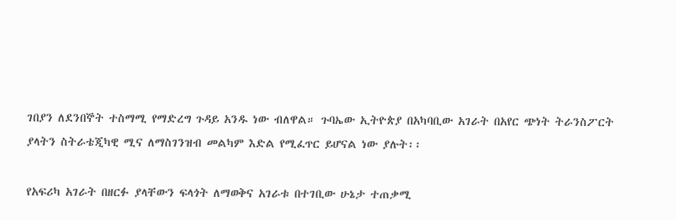ገበያን ለደንበኞት ተስማሚ የማድረግ ጉዳይ አንዱ ነው ብለዋል። ጉባኤው ኢትዮጵያ በአካባቢው አገራት በአየር ጭነት ትራንስፖርት ያላትን ስትራቴጂካዊ ሚና ለማስገንዝብ መልካም እድል የሚፈጥር ይሆናል ነው ያሉት፡፡

የአፍሪካ አገራት በዘርፉ ያላቸውን ፍላጎት ለማወቅና አገራቱ በተገቢው ሁኔታ ተጠቃሚ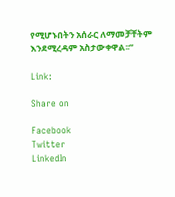የሚሆኑበትን አሰራር ለማመቻቸትም እንደሚረዳም አስታውቀዋል፡፡”

Link:

Share on

Facebook
Twitter
LinkedIn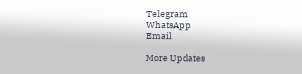Telegram
WhatsApp
Email

More Updates